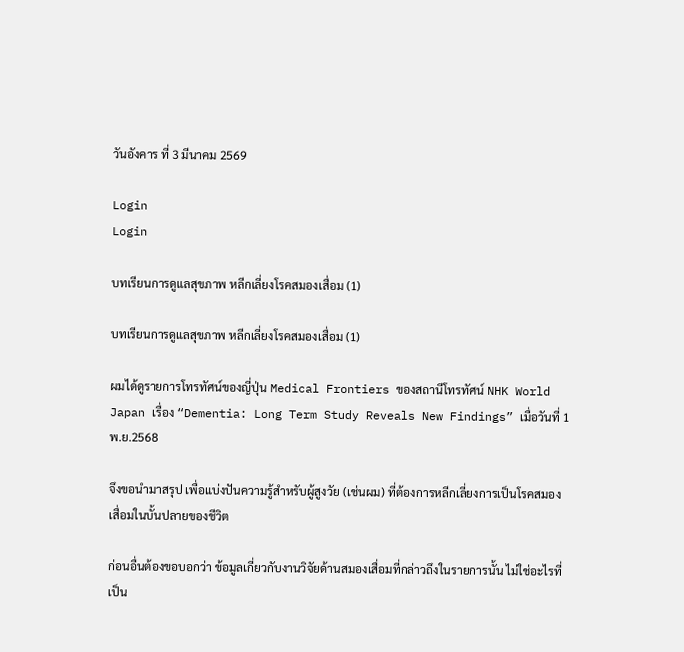วันอังคาร ที่ 3 มีนาคม 2569

Login
Login

บทเรียนการดูแลสุขภาพ หลีกเลี่ยงโรคสมองเสื่อม (1)

บทเรียนการดูแลสุขภาพ หลีกเลี่ยงโรคสมองเสื่อม (1)

ผมได้ดูรายการโทรทัศน์ของญี่ปุ่น Medical Frontiers ของสถานีโทรทัศน์ NHK World Japan เรื่อง “Dementia: Long Term Study Reveals New Findings” เมื่อวันที่ 1 พ.ย.2568

จึงขอนำมาสรุป เพื่อแบ่งปันความรู้สำหรับผู้สูงวัย (เช่นผม) ที่ต้องการหลีกเลี่ยงการเป็นโรคสมองเสื่อมในบั้นปลายของชีวิต

ก่อนอื่นต้องขอบอกว่า ข้อมูลเกี่ยวกับงานวิจัยด้านสมองเสื่อมที่กล่าวถึงในรายการนั้น ไม่ใช่อะไรที่เป็น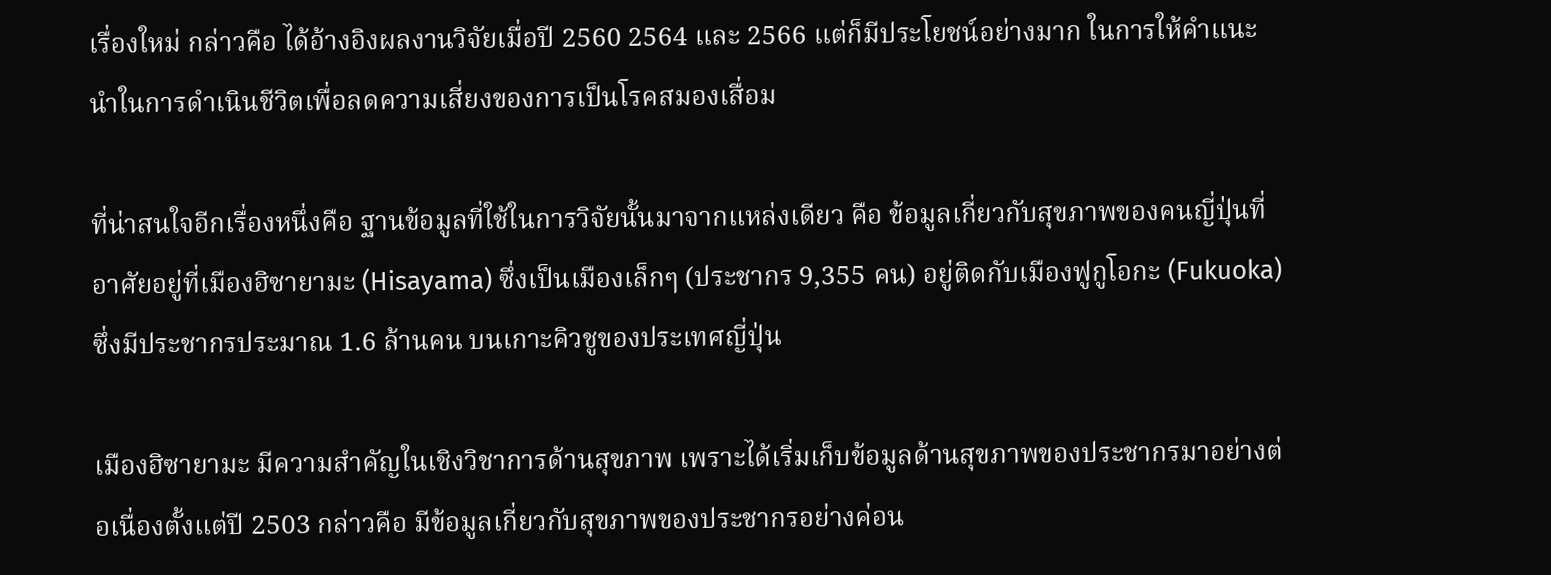เรื่องใหม่ กล่าวคือ ได้อ้างอิงผลงานวิจัยเมื่อปี 2560 2564 และ 2566 แต่ก็มีประโยชน์อย่างมาก ในการให้คำแนะนำในการดำเนินชีวิตเพื่อลดความเสี่ยงของการเป็นโรคสมองเสื่อม

ที่น่าสนใจอีกเรื่องหนึ่งคือ ฐานข้อมูลที่ใช้ในการวิจัยนั้นมาจากแหล่งเดียว คือ ข้อมูลเกี่ยวกับสุขภาพของคนญี่ปุ่นที่อาศัยอยู่ที่เมืองฮิซายามะ (Hisayama) ซึ่งเป็นเมืองเล็กๆ (ประชากร 9,355 คน) อยู่ติดกับเมืองฟูกูโอกะ (Fukuoka) ซึ่งมีประชากรประมาณ 1.6 ล้านคน บนเกาะคิวชูของประเทศญี่ปุ่น

เมืองฮิซายามะ มีความสำคัญในเชิงวิชาการด้านสุขภาพ เพราะได้เริ่มเก็บข้อมูลด้านสุขภาพของประชากรมาอย่างต่อเนื่องตั้งแต่ปี 2503 กล่าวคือ มีข้อมูลเกี่ยวกับสุขภาพของประชากรอย่างค่อน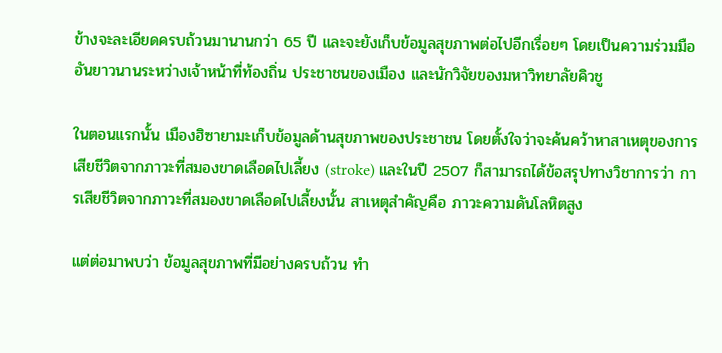ข้างจะละเอียดครบถ้วนมานานกว่า 65 ปี และจะยังเก็บข้อมูลสุขภาพต่อไปอีกเรื่อยๆ โดยเป็นความร่วมมืออันยาวนานระหว่างเจ้าหน้าที่ท้องถิ่น ประชาชนของเมือง และนักวิจัยของมหาวิทยาลัยคิวชู

ในตอนแรกนั้น เมืองฮิซายามะเก็บข้อมูลด้านสุขภาพของประชาชน โดยตั้งใจว่าจะค้นคว้าหาสาเหตุของการเสียชีวิตจากภาวะที่สมองขาดเลือดไปเลี้ยง (stroke) และในปี 2507 ก็สามารถได้ข้อสรุปทางวิชาการว่า การเสียชีวิตจากภาวะที่สมองขาดเลือดไปเลี้ยงนั้น สาเหตุสำคัญคือ ภาวะความดันโลหิตสูง

แต่ต่อมาพบว่า ข้อมูลสุขภาพที่มีอย่างครบถ้วน ทำ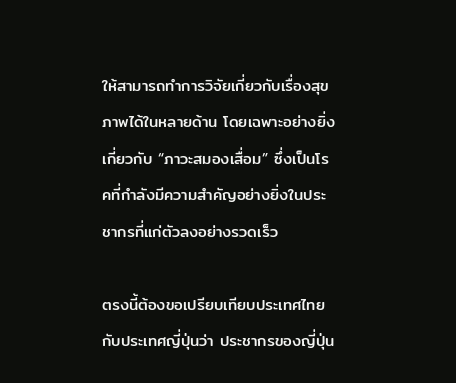ให้สามารถทำการวิจัยเกี่ยวกับเรื่องสุขภาพได้ในหลายด้าน โดยเฉพาะอย่างยิ่งเกี่ยวกับ “ภาวะสมองเสื่อม” ซึ่งเป็นโรคที่กำลังมีความสำคัญอย่างยิ่งในประชากรที่แก่ตัวลงอย่างรวดเร็ว

ตรงนี้ต้องขอเปรียบเทียบประเทศไทยกับประเทศญี่ปุ่นว่า ประชากรของญี่ปุ่น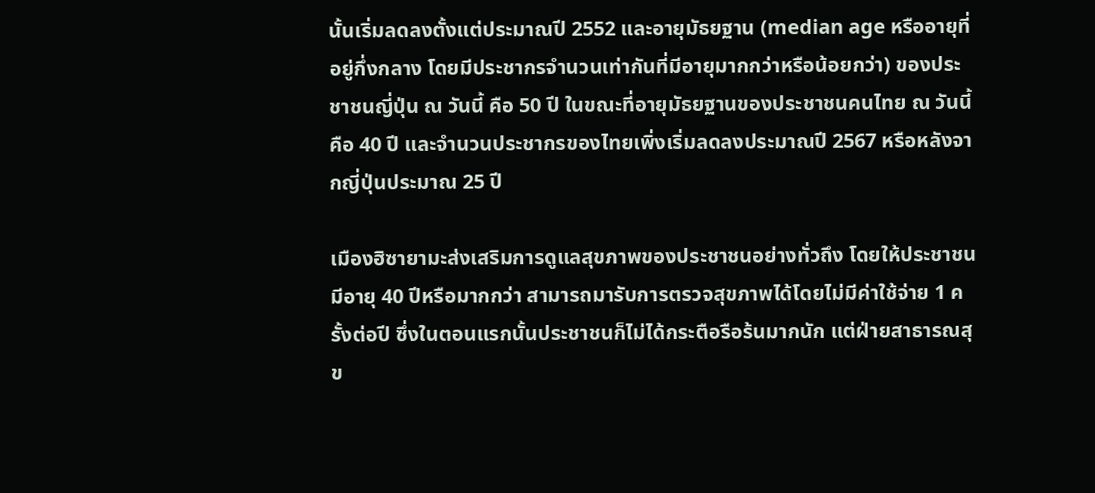นั้นเริ่มลดลงตั้งแต่ประมาณปี 2552 และอายุมัธยฐาน (median age หรืออายุที่อยู่กึ่งกลาง โดยมีประชากรจำนวนเท่ากันที่มีอายุมากกว่าหรือน้อยกว่า) ของประชาชนญี่ปุ่น ณ วันนี้ คือ 50 ปี ในขณะที่อายุมัธยฐานของประชาชนคนไทย ณ วันนี้ คือ 40 ปี และจำนวนประชากรของไทยเพิ่งเริ่มลดลงประมาณปี 2567 หรือหลังจากญี่ปุ่นประมาณ 25 ปี

เมืองฮิซายามะส่งเสริมการดูแลสุขภาพของประชาชนอย่างทั่วถึง โดยให้ประชาชนมีอายุ 40 ปีหรือมากกว่า สามารถมารับการตรวจสุขภาพได้โดยไม่มีค่าใช้จ่าย 1 ครั้งต่อปี ซึ่งในตอนแรกนั้นประชาชนก็ไม่ได้กระตือรือร้นมากนัก แต่ฝ่ายสาธารณสุข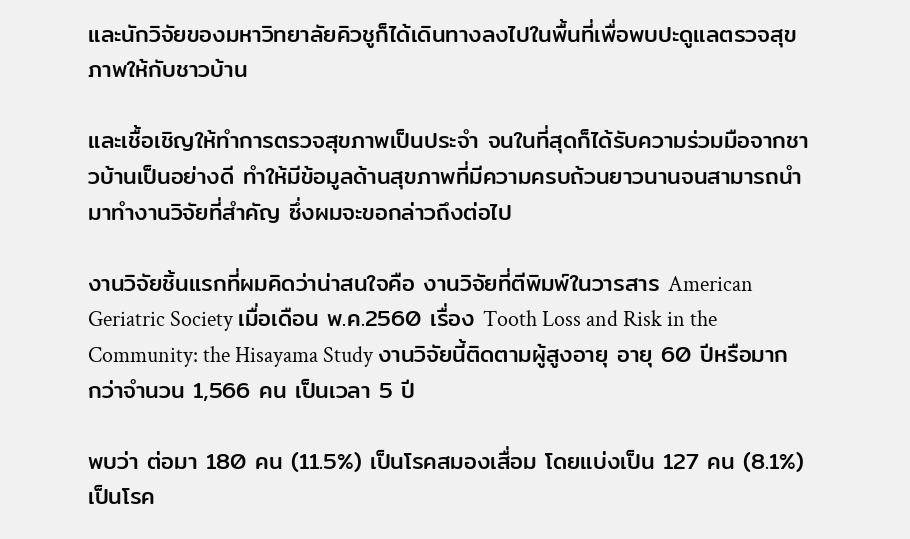และนักวิจัยของมหาวิทยาลัยคิวชูก็ได้เดินทางลงไปในพื้นที่เพื่อพบปะดูแลตรวจสุขภาพให้กับชาวบ้าน

และเชื้อเชิญให้ทำการตรวจสุขภาพเป็นประจำ จนในที่สุดก็ได้รับความร่วมมือจากชาวบ้านเป็นอย่างดี ทำให้มีข้อมูลด้านสุขภาพที่มีความครบถ้วนยาวนานจนสามารถนำมาทำงานวิจัยที่สำคัญ ซึ่งผมจะขอกล่าวถึงต่อไป

งานวิจัยชิ้นแรกที่ผมคิดว่าน่าสนใจคือ งานวิจัยที่ตีพิมพ์ในวารสาร American Geriatric Society เมื่อเดือน พ.ค.2560 เรื่อง Tooth Loss and Risk in the Community: the Hisayama Study งานวิจัยนี้ติดตามผู้สูงอายุ อายุ 60 ปีหรือมากกว่าจำนวน 1,566 คน เป็นเวลา 5 ปี

พบว่า ต่อมา 180 คน (11.5%) เป็นโรคสมองเสื่อม โดยแบ่งเป็น 127 คน (8.1%) เป็นโรค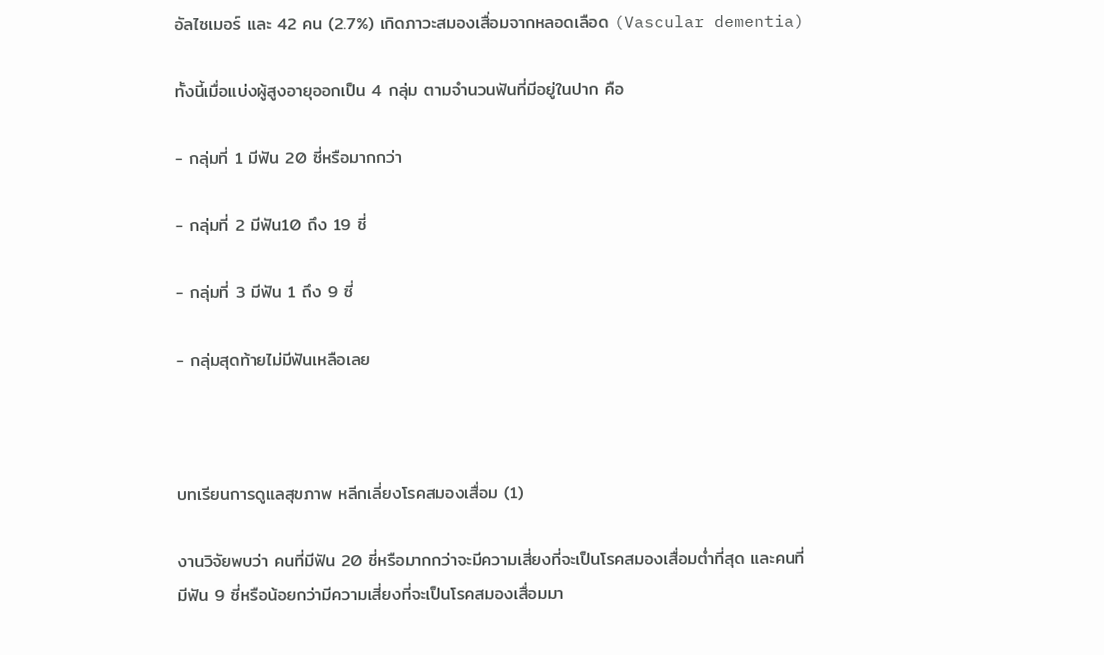อัลไซเมอร์ และ 42 คน (2.7%) เกิดภาวะสมองเสื่อมจากหลอดเลือด (Vascular dementia)

ทั้งนี้เมื่อแบ่งผู้สูงอายุออกเป็น 4 กลุ่ม ตามจำนวนฟันที่มีอยู่ในปาก คือ

- กลุ่มที่ 1 มีฟัน 20 ซี่หรือมากกว่า

- กลุ่มที่ 2 มีฟัน10 ถึง 19 ซี่

- กลุ่มที่ 3 มีฟัน 1 ถึง 9 ซี่

- กลุ่มสุดท้ายไม่มีฟันเหลือเลย



บทเรียนการดูแลสุขภาพ หลีกเลี่ยงโรคสมองเสื่อม (1)

งานวิจัยพบว่า คนที่มีฟัน 20 ซี่หรือมากกว่าจะมีความเสี่ยงที่จะเป็นโรคสมองเสื่อมต่ำที่สุด และคนที่มีฟัน 9 ซี่หรือน้อยกว่ามีความเสี่ยงที่จะเป็นโรคสมองเสื่อมมา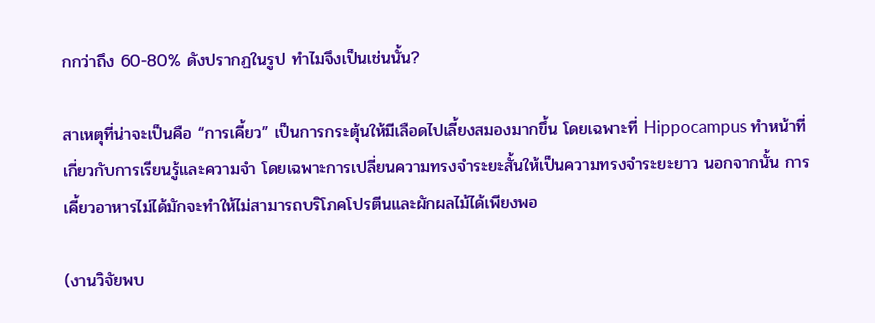กกว่าถึง 60-80% ดังปรากฏในรูป ทำไมจึงเป็นเช่นนั้น?

สาเหตุที่น่าจะเป็นคือ “การเคี้ยว” เป็นการกระตุ้นให้มีเลือดไปเลี้ยงสมองมากขึ้น โดยเฉพาะที่ Hippocampus ทำหน้าที่เกี่ยวกับการเรียนรู้และความจำ โดยเฉพาะการเปลี่ยนความทรงจำระยะสั้นให้เป็นความทรงจำระยะยาว นอกจากนั้น การเคี้ยวอาหารไม่ได้มักจะทำให้ไม่สามารถบริโภคโปรตีนและผักผลไม้ได้เพียงพอ

(งานวิจัยพบ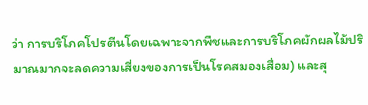ว่า การบริโภคโปรตีนโดยเฉพาะจากพืชและการบริโภคผักผลไม้ปริมาณมากจะลดความเสี่ยงของการเป็นโรคสมองเสื่อม) และสุ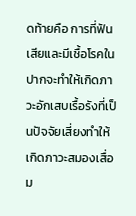ดท้ายคือ การที่ฟันเสียและมีเชื้อโรคในปากจะทำให้เกิดภาวะอักเสบเรื้อรังที่เป็นปัจจัยเสี่ยงทำให้เกิดภาวะสมองเสื่อม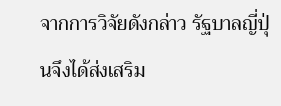จากการวิจัยดังกล่าว รัฐบาลญี่ปุ่นจึงได้ส่งเสริม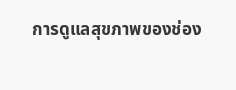การดูแลสุขภาพของช่อง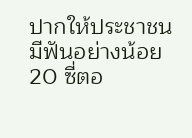ปากให้ประชาชนมีฟันอย่างน้อย 20 ซี่ตอ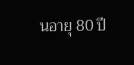นอายุ 80 ปี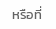หรือที่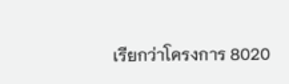เรียกว่าโครงการ 8020